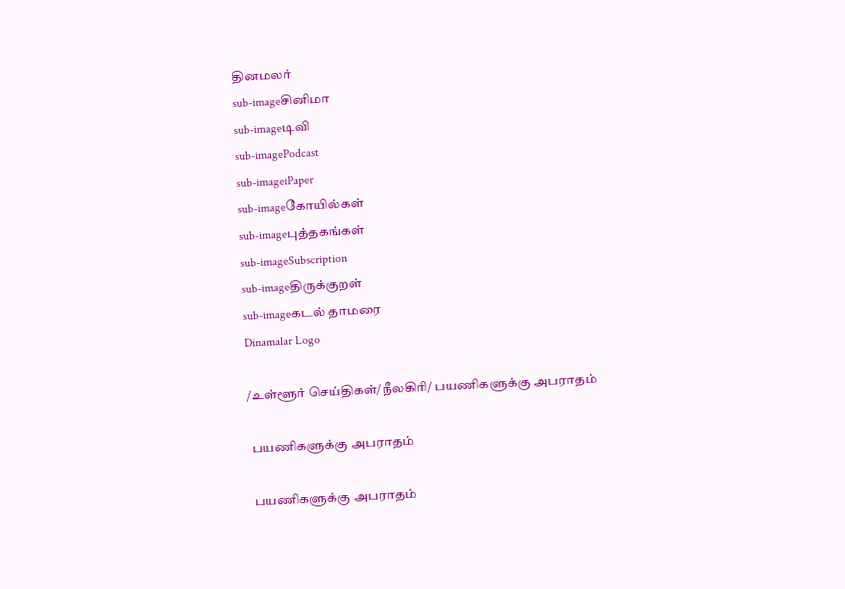தினமலர்
sub-imageசினிமா
sub-imageடிவி
sub-imagePodcast
sub-imageiPaper
sub-imageகோயில்கள்
sub-imageபுத்தகங்கள்
sub-imageSubscription
sub-imageதிருக்குறள்
sub-imageகடல் தாமரை
Dinamalar Logo

/உள்ளூர் செய்திகள்/நீலகிரி/ பயணிகளுக்கு அபராதம்

 பயணிகளுக்கு அபராதம்

 பயணிகளுக்கு அபராதம்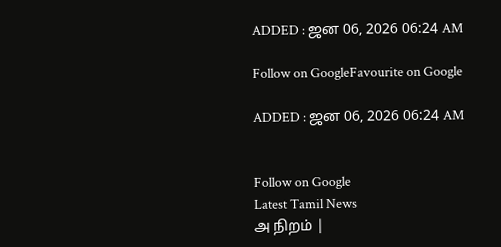ADDED : ஜன 06, 2026 06:24 AM

Follow on GoogleFavourite on Google

ADDED : ஜன 06, 2026 06:24 AM


Follow on Google
Latest Tamil News
அ நிறம் |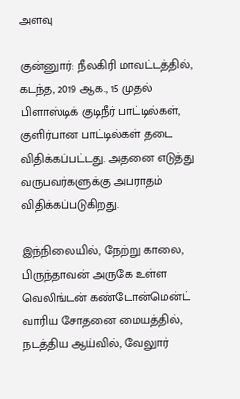அளவு

குன்னுார்: நீலகிரி மாவட்டத்தில், கடந்த, 2019 ஆக., 15 முதல் பிளாஸ்டிக் குடிநீர் பாட்டில்கள், குளிர்பான பாட்டில்கள் தடை விதிக்கப்பட்டது. அதனை எடுத்து வருபவர்களுக்கு அபராதம் விதிக்கப்படுகிறது.

இந்நிலையில், நேற்று காலை, பிருந்தாவன் அருகே உள்ள வெலிங்டன் கண்டோன்மென்ட் வாரிய சோதனை மையத்தில், நடத்திய ஆய்வில், வேலுார்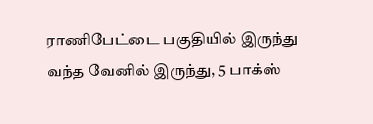ராணிபேட்டை பகுதியில் இருந்து வந்த வேனில் இருந்து, 5 பாக்ஸ்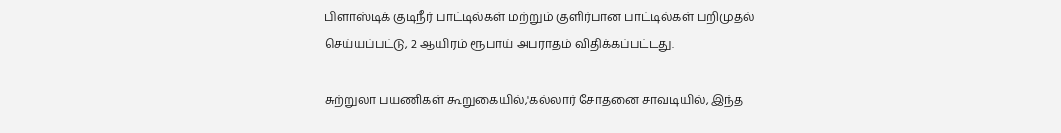பிளாஸ்டிக் குடிநீர் பாட்டில்கள் மற்றும் குளிர்பான பாட்டில்கள் பறிமுதல் செய்யப்பட்டு, 2 ஆயிரம் ரூபாய் அபராதம் விதிக்கப்பட்டது.

சுற்றுலா பயணிகள் கூறுகையில்,'கல்லார் சோதனை சாவடியில், இந்த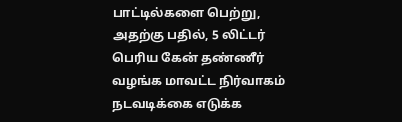பாட்டில்களை பெற்று, அதற்கு பதில், 5 லிட்டர் பெரிய கேன் தண்ணீர் வழங்க மாவட்ட நிர்வாகம் நடவடிக்கை எடுக்க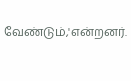வேண்டும்,'என்றனர்.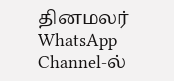தினமலர் WhatsApp Channel-ல்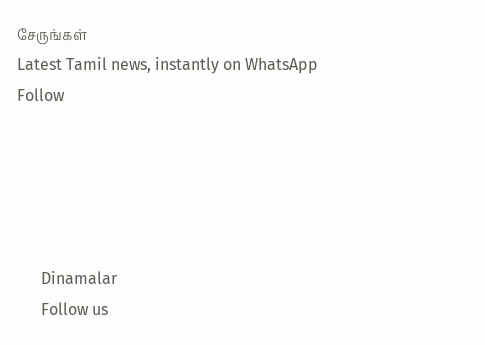சேருங்கள்
Latest Tamil news, instantly on WhatsApp
Follow





      Dinamalar
      Follow us